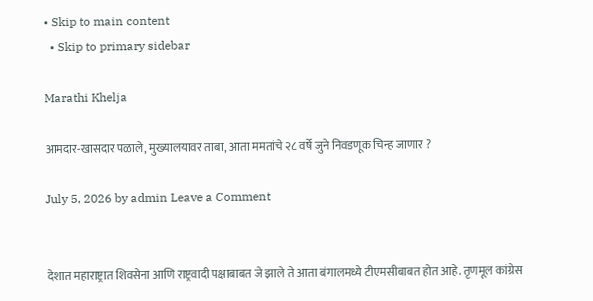• Skip to main content
  • Skip to primary sidebar

Marathi Khelja

आमदार-खासदार पळाले, मुख्यालयावर ताबा, आता ममतांचे २८ वर्षे जुने निवडणूक चिन्ह जाणार ?

July 5, 2026 by admin Leave a Comment


देशात महाराष्ट्रात शिवसेना आणि राष्ट्रवादी पक्षाबाबत जे झाले ते आता बंगालमध्ये टीएमसीबाबत होत आहे. तृणमूल कांग्रेस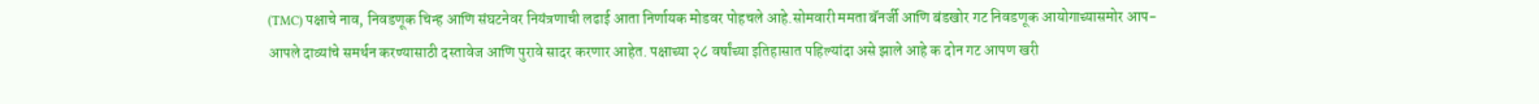(TMC) पक्षाचे नाव, निवडणूक चिन्ह आणि संघटनेवर नियंत्रणाची लढाई आता निर्णायक मोडवर पोहचले आहे.सोमवारी ममता बॅनर्जी आणि बंडखोर गट निवडणूक आयोगाच्यासमोर आप-आपले दाव्यांचे समर्थन करण्यासाठी दस्तावेज आणि पुरावे सादर करणार आहेत. पक्षाच्या २८ वर्षांच्या इतिहासात पहिल्यांदा असे झाले आहे क दोन गट आपण खरी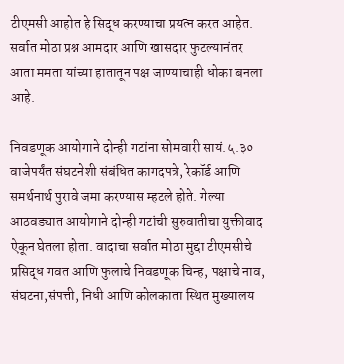टीएमसी आहोत हे सिद्ध करण्याचा प्रयत्न करत आहेत. सर्वात मोठा प्रश्न आमदार आणि खासदार फुटल्यानंतर आता ममता यांच्या हातातून पक्ष जाण्याचाही धोका बनला आहे.

निवडणूक आयोगाने दोन्ही गटांना सोमवारी सायं.५.३० वाजेपर्यंत संघटनेशी संबंधित कागदपत्रे, रेकॉर्ड आणि समर्थनार्थ पुरावे जमा करण्यास म्हटले होते. गेल्या आठवड्यात आयोगाने दोन्ही गटांची सुरुवातीचा युक्तीवाद ऐकून घेतला होता. वादाचा सर्वात मोठा मुद्दा टीएमसीचे प्रसिद्ध गवत आणि फुलाचे निवडणूक चिन्ह, पक्षाचे नाव, संघटना,संपत्ती, निधी आणि कोलकाता स्थित मुख्यालय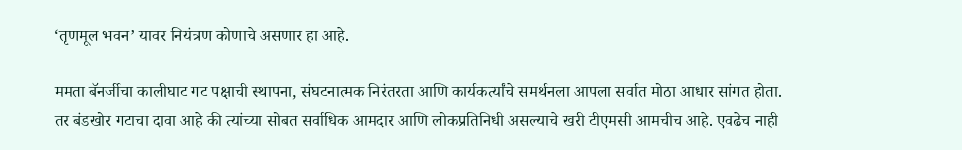‘तृणमूल भवन’ यावर नियंत्रण कोणाचे असणार हा आहे.

ममता बॅनर्जीचा कालीघाट गट पक्षाची स्थापना, संघटनात्मक निरंतरता आणि कार्यकर्त्यांचे समर्थनला आपला सर्वात मोठा आधार सांगत होता. तर बंडखोर गटाचा दावा आहे की त्यांच्या सोबत सर्वाधिक आमदार आणि लोकप्रतिनिधी असल्याचे खरी टीएमसी आमचीच आहे. एवढेच नाही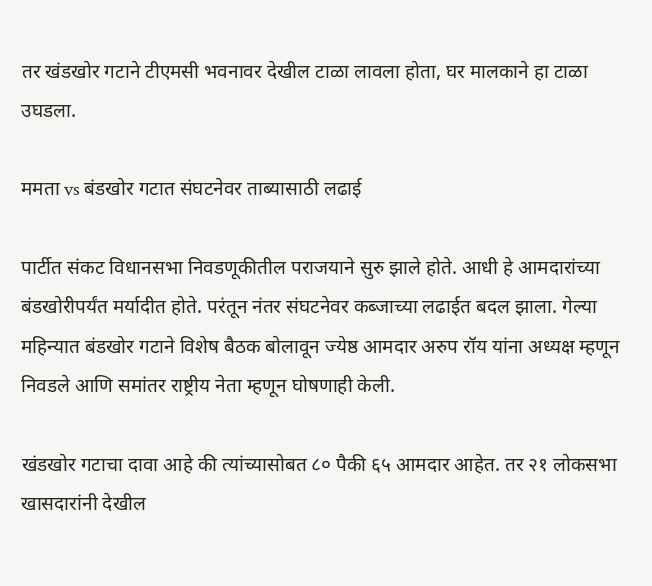तर खंडखोर गटाने टीएमसी भवनावर देखील टाळा लावला होता, घर मालकाने हा टाळा उघडला.

ममता vs बंडखोर गटात संघटनेवर ताब्यासाठी लढाई

पार्टीत संकट विधानसभा निवडणूकीतील पराजयाने सुरु झाले होते. आधी हे आमदारांच्या बंडखोरीपर्यंत मर्यादीत होते. परंतून नंतर संघटनेवर कब्जाच्या लढाईत बदल झाला. गेल्या महिन्यात बंडखोर गटाने विशेष बैठक बोलावून ज्येष्ठ आमदार अरुप रॉय यांना अध्यक्ष म्हणून निवडले आणि समांतर राष्ट्रीय नेता म्हणून घोषणाही केली.

खंडखोर गटाचा दावा आहे की त्यांच्यासोबत ८० पैकी ६५ आमदार आहेत. तर २१ लोकसभा खासदारांनी देखील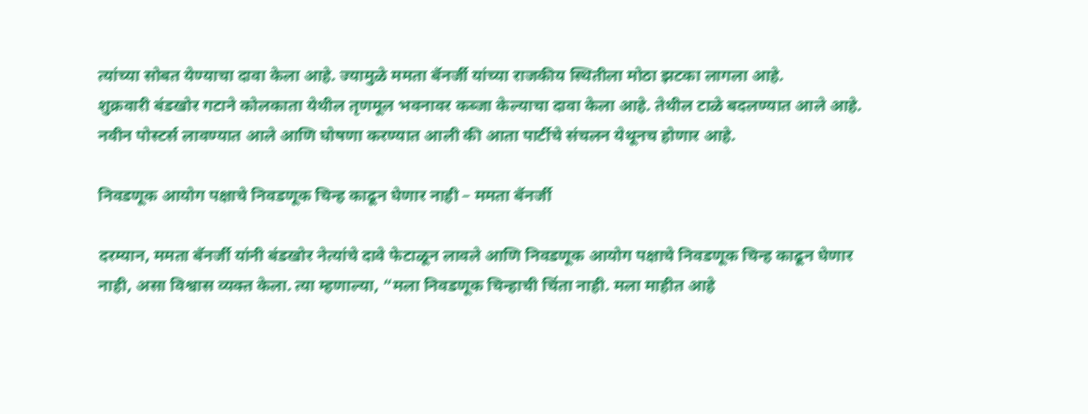त्यांच्या सोबत येण्याचा दावा केला आहे. ज्यामुळे ममता बॅनर्जी यांच्या राजकीय स्थितीला मोठा झटका लागला आहे.
शुक्रवारी बंडखोर गटाने कोलकाता येथील तृणमूल भवनावर कब्जा केल्याचा दावा केला आहे. तेथील टाळे बदलण्यात आले आहे. नवीन पोस्टर्स लावण्यात आले आणि घोषणा करण्यात आली की आता पार्टीचे संचलन येथूनच होणार आहे.

निवडणूक आयोग पक्षाचे निवडणूक चिन्ह काढून घेणार नाही – ममता बॅनर्जी

दरम्यान, ममता बॅनर्जी यांनी बंडखोर नेत्यांचे दावे फेटाळून लावले आणि निवडणूक आयोग पक्षाचे निवडणूक चिन्ह काढून घेणार नाही, असा विश्वास व्यक्त केला. त्या म्हणाल्या, “मला निवडणूक चिन्हाची चिंता नाही. मला माहीत आहे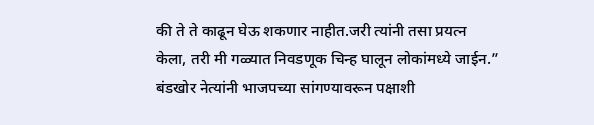की ते ते काढून घेऊ शकणार नाहीत.जरी त्यांनी तसा प्रयत्न केला, तरी मी गळ्यात निवडणूक चिन्ह घालून लोकांमध्ये जाईन.” बंडखोर नेत्यांनी भाजपच्या सांगण्यावरून पक्षाशी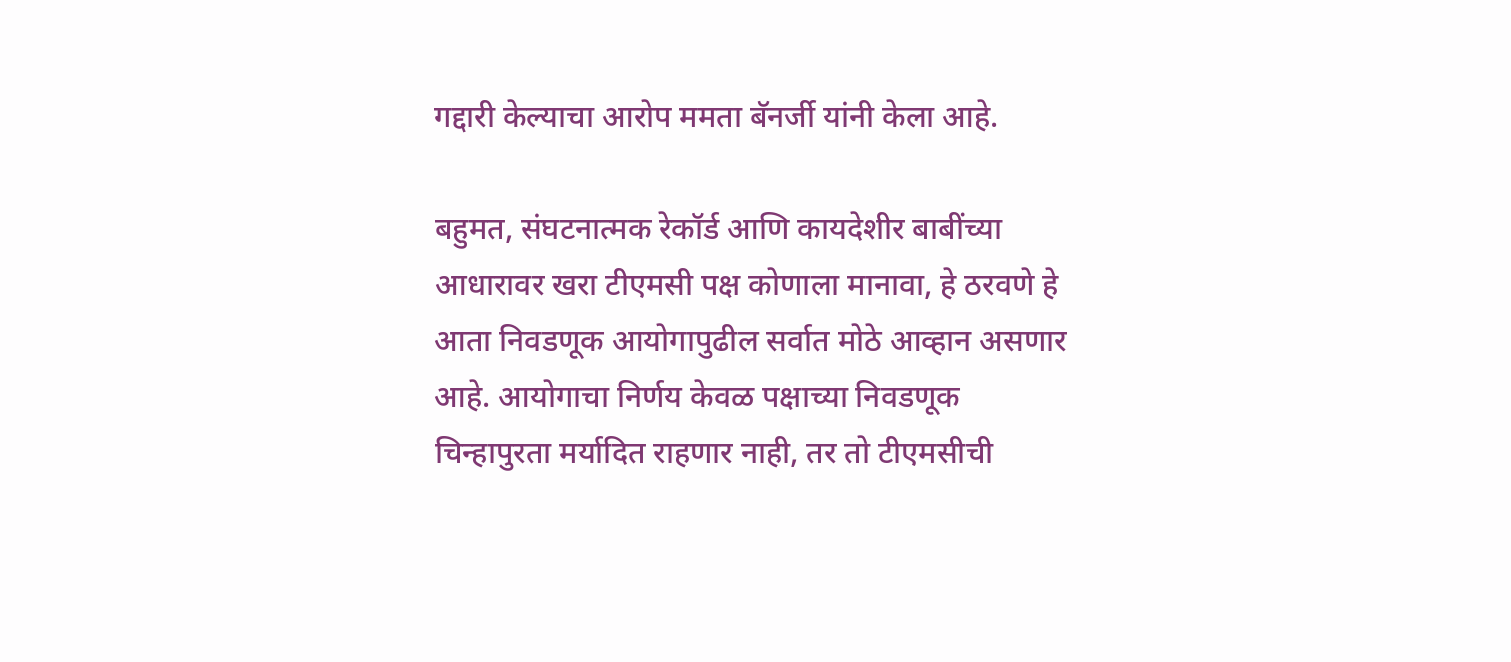गद्दारी केल्याचा आरोप ममता बॅनर्जी यांनी केला आहे.

बहुमत, संघटनात्मक रेकॉर्ड आणि कायदेशीर बाबींच्या आधारावर खरा टीएमसी पक्ष कोणाला मानावा, हे ठरवणे हे आता निवडणूक आयोगापुढील सर्वात मोठे आव्हान असणार आहे. आयोगाचा निर्णय केवळ पक्षाच्या निवडणूक चिन्हापुरता मर्यादित राहणार नाही, तर तो टीएमसीची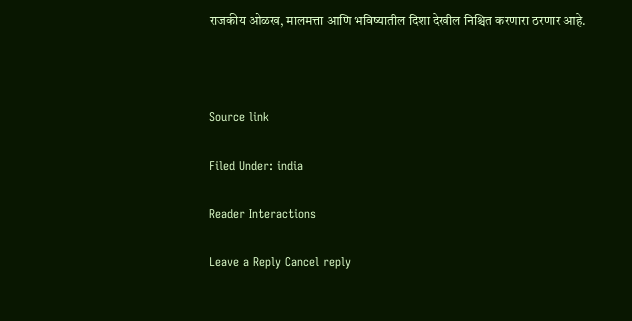राजकीय ओळख, मालमत्ता आणि भविष्यातील दिशा देखील निश्चित करणारा ठरणार आहे.



Source link

Filed Under: india

Reader Interactions

Leave a Reply Cancel reply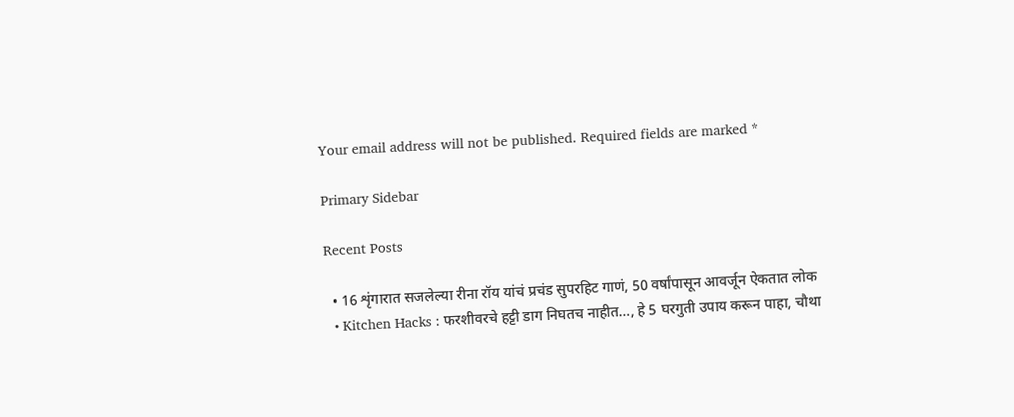Your email address will not be published. Required fields are marked *

Primary Sidebar

Recent Posts

  • 16 शृंगारात सजलेल्या रीना रॉय यांचं प्रचंड सुपरहिट गाणं, 50 वर्षांपासून आवर्जून ऐकतात लोक
  • Kitchen Hacks : फरशीवरचे हट्टी डाग निघतच नाहीत…, हे 5 घरगुती उपाय करून पाहा, चौथा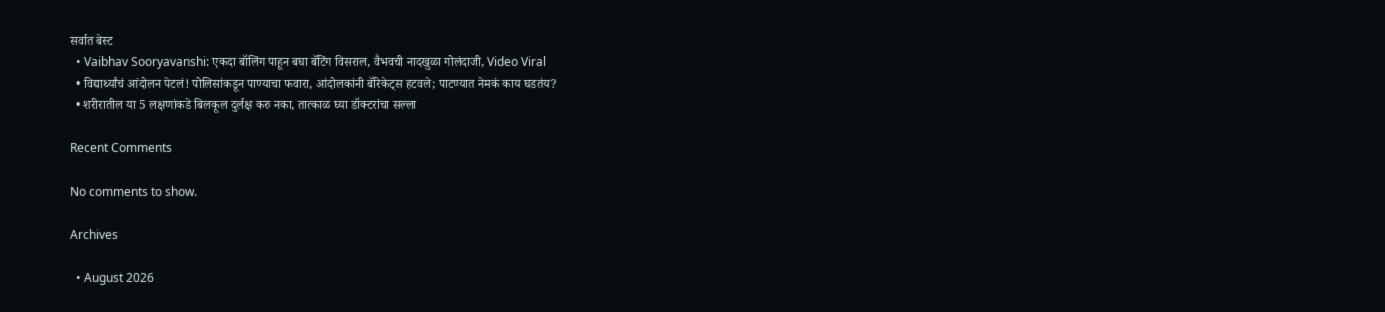सर्वात बेस्ट
  • Vaibhav Sooryavanshi: एकदा बॉलिंग पाहून बघा बॅटिंग विसराल, वैभवची नादखुळा गोलंदाजी, Video Viral
  • विद्यार्थ्यांचं आंदोलन पेटलं! पोलिसांकडून पाण्याचा फवारा, आंदोलकांनी बॅरिकेट्स हटवले; पाटण्यात नेमकं काय घडतंय?
  • शरीरातील या 5 लक्षणांकडे बिलकूल दुर्लक्ष करु नका, तात्काळ घ्या डॉक्टरांचा सल्ला

Recent Comments

No comments to show.

Archives

  • August 2026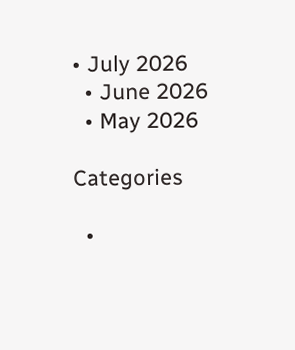• July 2026
  • June 2026
  • May 2026

Categories

  •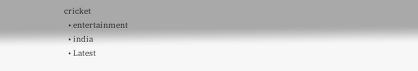cricket
  • entertainment
  • india
  • Latest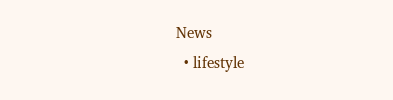News
  • lifestyle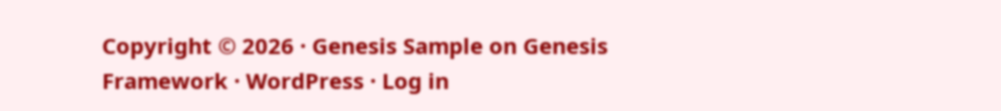Copyright © 2026 · Genesis Sample on Genesis Framework · WordPress · Log in